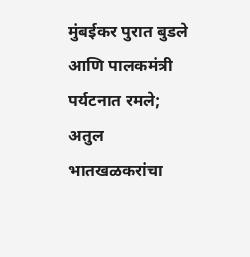मुंबईकर पुरात बुडले आणि पालकमंत्री पर्यटनात रमले; अतुल भातखळकरांचा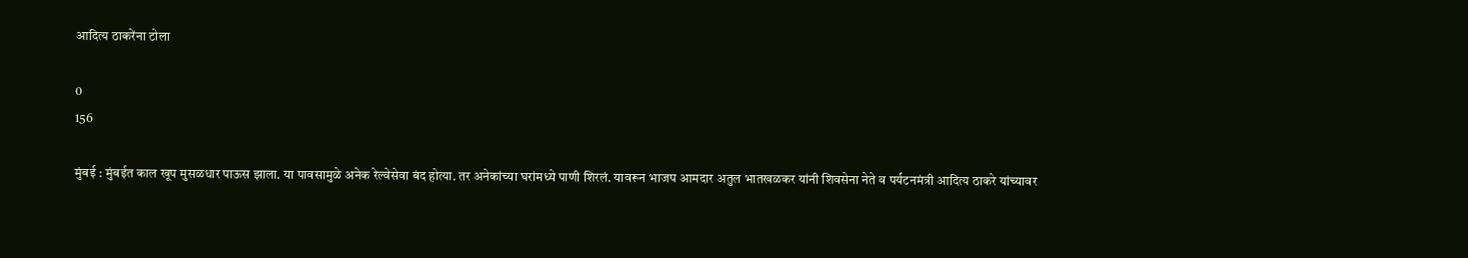आदित्य ठाकरेंना टोला

0
156

मुंबई : मुंबईत काल खूप मुसळधार पाऊस झाला. या पावसामुळे अनेक रेल्वेसेवा बंद होत्या. तर अनेकांच्या घरांमध्ये पाणी शिरलं. यावरून भाजप आमदार अतुल भातखळकर यांनी शिवसेना नेते व पर्यटनमंत्री आदित्य ठाकरे यांच्यावर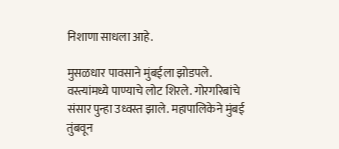निशाणा साधला आहे.

मुसळधार पावसाने मुंबईला झोडपले. वस्त्यांमध्ये पाण्याचे लोट शिरले. गोरगरिबांचे संसार पुन्हा उध्वस्त झाले. महापालिकेने मुंबई तुंबवून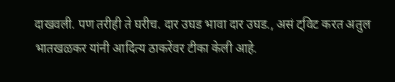दाखवली. पण तरीही ते घरीच. दार उघड भावा दार उघड., असं ट्विट करत अतुल भातखळकर यांनी आदित्य ठाकरेंवर टीका केली आहे.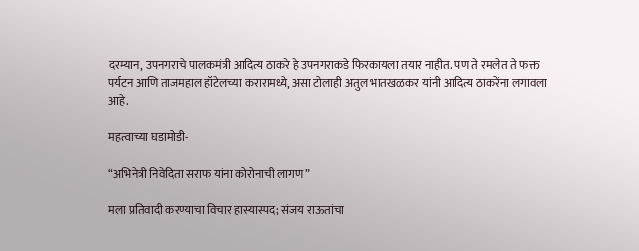दरम्यान, उपनगराचे पालकमंत्री आदित्य ठाकरे हे उपनगराकडे फिरकायला तयार नाहीत. पण ते रमलेत ते फक्त पर्यटन आणि ताजमहाल हॉटेलच्या करारामध्ये, असा टोलाही अतुल भातखळकर यांनी आदित्य ठाकरेंना लगावला आहे.

महत्वाच्या घडामोडी-

“अभिनेत्री निवेदिता सराफ यांना कोरोनाची लागण”

मला प्रतिवादी करण्याचा विचार हास्यास्पद; संजय राऊतांचा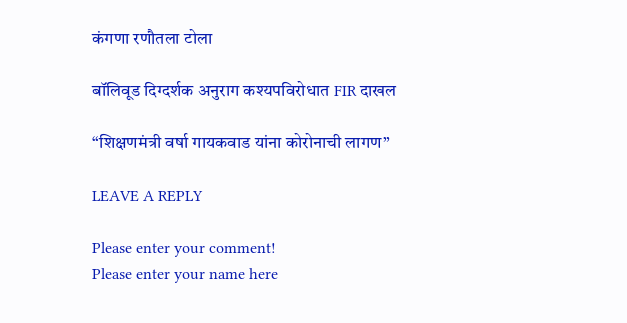कंगणा रणौतला टोला

बॉलिवूड दिग्दर्शक अनुराग कश्यपविरोधात FIR दाखल

“शिक्षणमंत्री वर्षा गायकवाड यांना कोरोनाची लागण”

LEAVE A REPLY

Please enter your comment!
Please enter your name here